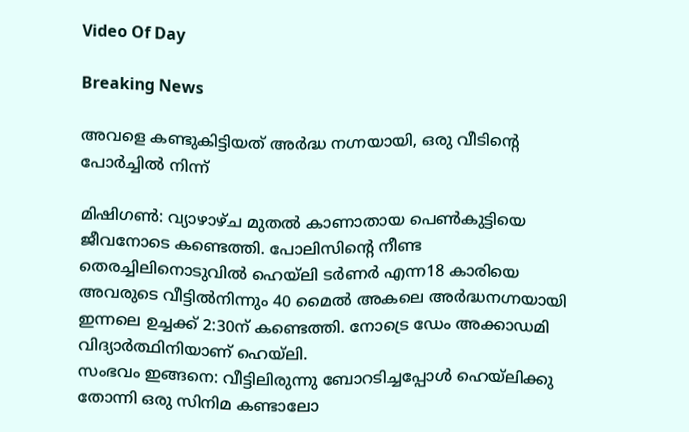Video Of Day

Breaking News

അവളെ കണ്ടുകിട്ടിയത് അര്‍ദ്ധ നഗ്നയായി, ഒരു വീടിന്റെ പോര്‍ച്ചില്‍ നിന്ന്

മിഷിഗണ്‍: വ്യാഴാഴ്ച മുതല്‍ കാണാതായ പെണ്‍കുട്ടിയെ ജീവനോടെ കണ്ടെത്തി. പോലിസിന്റെ നീണ്ട തെരച്ചിലിനൊടുവില്‍ ഹെയ്ലി ടര്‍ണര്‍ എന്ന18 കാരിയെ അവരുടെ വീട്ടില്‍നിന്നും 40 മൈല്‍ അകലെ അര്‍ദ്ധനഗ്നയായി ഇന്നലെ ഉച്ചക്ക് 2:30ന് കണ്ടെത്തി. നോട്രെ ഡേം അക്കാഡമി വിദ്യാര്‍ത്ഥിനിയാണ് ഹെയ്ലി.
സംഭവം ഇങ്ങനെ: വീട്ടിലിരുന്നു ബോറടിച്ചപ്പോള്‍ ഹെയ്ലിക്കു തോന്നി ഒരു സിനിമ കണ്ടാലോ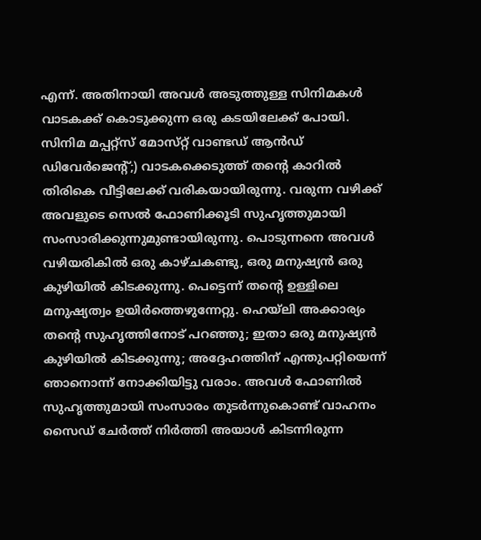എന്ന്. അതിനായി അവള്‍ അടുത്തുള്ള സിനിമകള്‍ വാടകക്ക് കൊടുക്കുന്ന ഒരു കടയിലേക്ക് പോയി. സിനിമ മപ്പറ്റ്‌സ് മോസ്‌റ്റ് വാണ്ടഡ് ആന്‍ഡ് ഡിവേര്‍ജെന്റ്;) വാടകക്കെടുത്ത് തന്റെ കാറില്‍ തിരികെ വീട്ടിലേക്ക് വരികയായിരുന്നു. വരുന്ന വഴിക്ക് അവളുടെ സെല്‍ ഫോണിക്കൂടി സുഹൃത്തുമായി സംസാരിക്കുന്നുമുണ്ടായിരുന്നു. പൊടുന്നനെ അവള്‍ വഴിയരികില്‍ ഒരു കാഴ്ചകണ്ടു, ഒരു മനുഷ്യന്‍ ഒരു കുഴിയില്‍ കിടക്കുന്നു. പെട്ടെന്ന് തന്റെ ഉള്ളിലെ മനുഷ്യത്വം ഉയിര്‍ത്തെഴുന്നേറ്റു. ഹെയ്ലി അക്കാര്യം തന്റെ സുഹൃത്തിനോട് പറഞ്ഞു; ഇതാ ഒരു മനുഷ്യന്‍ കുഴിയില്‍ കിടക്കുന്നു; അദ്ദേഹത്തിന് എന്തുപറ്റിയെന്ന് ഞാനൊന്ന് നോക്കിയിട്ടു വരാം. അവള്‍ ഫോണില്‍ സുഹൃത്തുമായി സംസാരം തുടര്‍ന്നുകൊണ്ട് വാഹനം സൈഡ് ചേര്‍ത്ത് നിര്‍ത്തി അയാള്‍ കിടന്നിരുന്ന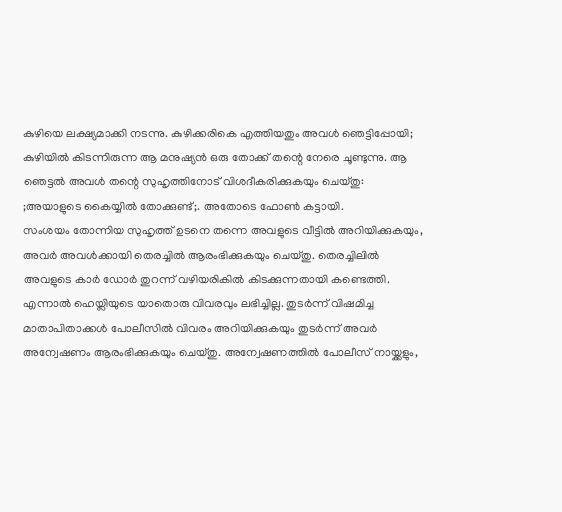കുഴിയെ ലക്ഷ്യമാക്കി നടന്നു. കുഴിക്കരികെ എത്തിയതും അവള്‍ ഞെട്ടിപ്പോയി; കുഴിയില്‍ കിടന്നിരുന്ന ആ മനുഷ്യന്‍ ഒരു തോക്ക് തന്റെ നേരെ ചൂണ്ടുന്നു. ആ ഞെട്ടല്‍ അവള്‍ തന്റെ സുഹൃത്തിനോട് വിശദീകരിക്കുകയും ചെയ്തു: ;അയാളുടെ കൈയ്യില്‍ തോക്കുണ്ട്;. അതോടെ ഫോണ്‍ കട്ടായി.
സംശയം തോന്നിയ സുഹൃത്ത് ഉടനെ തന്നെ അവളുടെ വീട്ടില്‍ അറിയിക്കുകയും, അവര്‍ അവള്‍ക്കായി തെരച്ചില്‍ ആരംഭിക്കുകയും ചെയ്തു. തെരച്ചിലില്‍ അവളുടെ കാര്‍ ഡോര്‍ തുറന്ന് വഴിയരികില്‍ കിടക്കുന്നതായി കണ്ടെത്തി. എന്നാല്‍ ഹെയ്ലിയുടെ യാതൊരു വിവരവും ലഭിച്ചില്ല. തുടര്‍ന്ന് വിഷമിച്ച മാതാപിതാക്കള്‍ പോലീസില്‍ വിവരം അറിയിക്കുകയും തുടര്‍ന്ന് അവര്‍ അന്വേഷണം ആരംഭിക്കുകയും ചെയ്തു. അന്വേഷണത്തില്‍ പോലീസ് നായ്ക്കളും,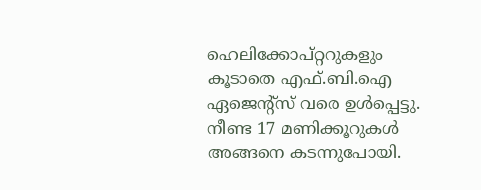ഹെലിക്കോപ്റ്ററുകളും കൂടാതെ എഫ്.ബി.ഐ ഏജെന്റ്സ് വരെ ഉള്‍പ്പെട്ടു.
നീണ്ട 17 മണിക്കൂറുകള്‍ അങ്ങനെ കടന്നുപോയി.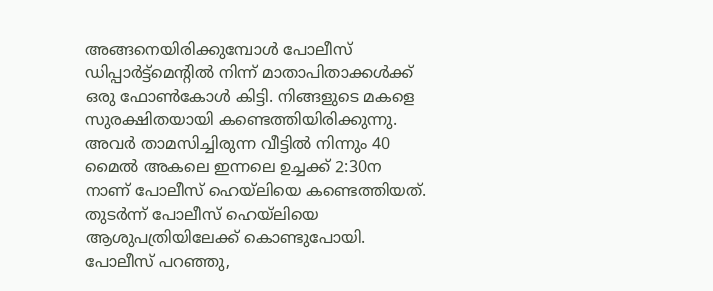അങ്ങനെയിരിക്കുമ്പോള്‍ പോലീസ് ഡിപ്പാര്‍ട്ട്മെന്റില്‍ നിന്ന് മാതാപിതാക്കള്‍ക്ക് ഒരു ഫോണ്‍കോള്‍ കിട്ടി. നിങ്ങളുടെ മകളെ സുരക്ഷിതയായി കണ്ടെത്തിയിരിക്കുന്നു.
അവര്‍ താമസിച്ചിരുന്ന വീട്ടില്‍ നിന്നും 40 മൈല്‍ അകലെ ഇന്നലെ ഉച്ചക്ക് 2:30ന നാണ് പോലീസ് ഹെയ്ലിയെ കണ്ടെത്തിയത്. തുടര്‍ന്ന് പോലീസ് ഹെയ്ലിയെ ആശുപത്രിയിലേക്ക് കൊണ്ടുപോയി. പോലീസ് പറഞ്ഞു,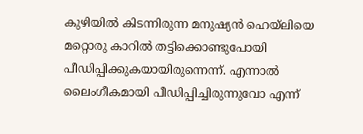കുഴിയില്‍ കിടന്നിരുന്ന മനുഷ്യന്‍ ഹെയ്ലിയെ മറ്റൊരു കാറില്‍ തട്ടിക്കൊണ്ടുപോയി പീഡിപ്പിക്കുകയായിരുന്നെന്ന്. എന്നാല്‍ ലൈംഗീകമായി പീഡിപ്പിച്ചിരുന്നുവോ എന്ന്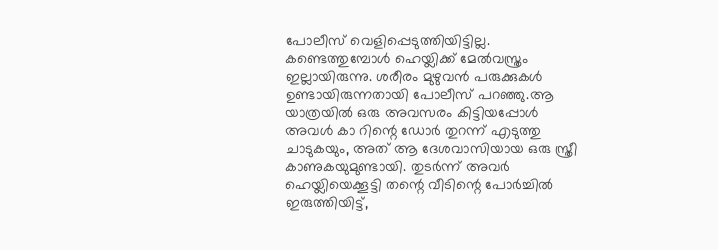പോലീസ് വെളിപ്പെടുത്തിയിട്ടില്ല. കണ്ടെത്തുമ്പോള്‍ ഹെയ്ലിക്ക് മേല്‍വസ്ത്രം ഇല്ലായിരുന്നു. ശരീരം മുഴുവന്‍ പരുക്കുകള്‍ ഉണ്ടായിരുന്നതായി പോലീസ് പറഞ്ഞു.ആ യാത്രയില്‍ ഒരു അവസരം കിട്ടിയപ്പോള്‍ അവള്‍ കാ റിന്റെ ഡോര്‍ തുറന്ന് എടുത്തു ചാടുകയും, അത് ആ ദേശവാസിയായ ഒരു സ്ത്രീ കാണുകയുമുണ്ടായി. തുടര്‍ന്ന് അവര്‍ ഹെയ്ലിയെക്കൂട്ടി തന്റെ വീടിന്റെ പോര്‍ച്ചില്‍ ഇരുത്തിയിട്ട്,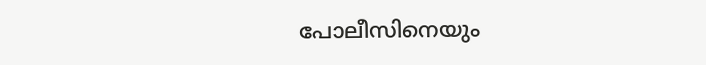പോലീസിനെയും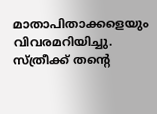മാതാപിതാക്കളെയും വിവരമറിയിച്ചു. സ്ത്രീക്ക് തന്റെ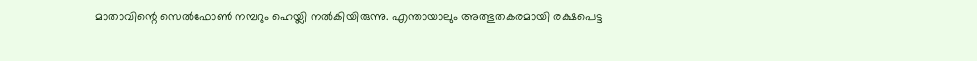മാതാവിന്റെ സെല്‍ഫോണ്‍ നമ്പറും ഹെയ്ലി നല്‍കിയിരുന്നു. എന്തായാലും അത്ഭുതകരമായി രക്ഷപെട്ട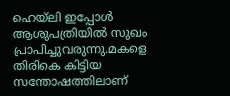ഹെയ്ലി ഇപ്പോള്‍ ആശുപത്രിയില്‍ സുഖം പ്രാപിച്ചുവരുന്നു.മകളെ തിരികെ കിട്ടിയ സന്തോഷത്തിലാണ്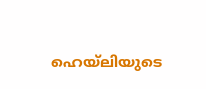ഹെയ്ലിയുടെ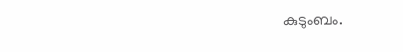കുടുംബം.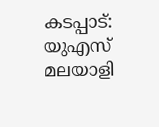കടപ്പാട്: യുഎസ് മലയാളി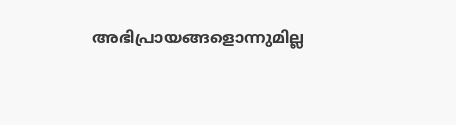അഭിപ്രായങ്ങളൊന്നുമില്ല